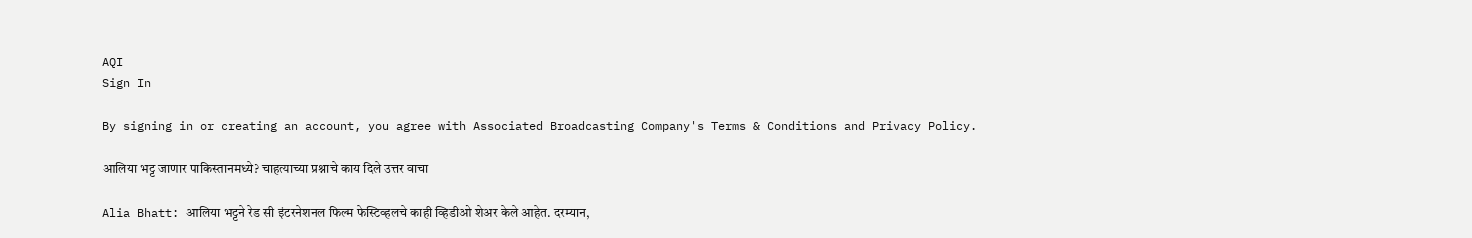AQI
Sign In

By signing in or creating an account, you agree with Associated Broadcasting Company's Terms & Conditions and Privacy Policy.

आलिया भट्ट जाणार पाकिस्तानमध्ये? चाहत्याच्या प्रश्नाचे काय दिले उत्तर वाचा

Alia Bhatt: आलिया भट्टने रेड सी इंटरनेशनल फिल्म फेस्टिव्हलचे काही व्हिडीओ शेअर केले आहेत. दरम्यान,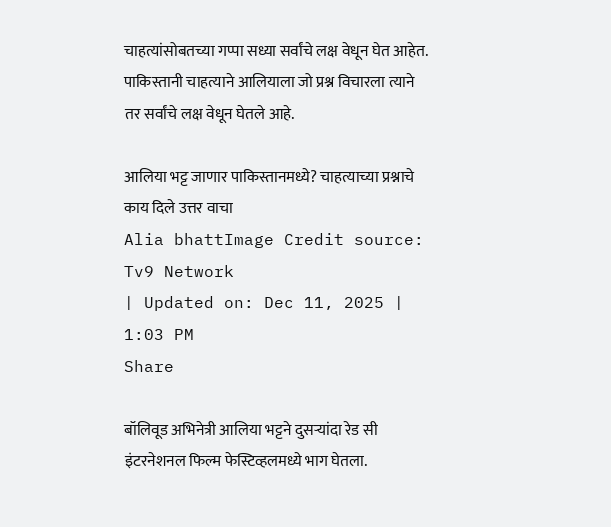चाहत्यांसोबतच्या गप्पा सध्या सर्वांचे लक्ष वेधून घेत आहेत. पाकिस्तानी चाहत्याने आलियाला जो प्रश्न विचारला त्याने तर सर्वांचे लक्ष वेधून घेतले आहे.

आलिया भट्ट जाणार पाकिस्तानमध्ये? चाहत्याच्या प्रश्नाचे काय दिले उत्तर वाचा
Alia bhattImage Credit source: Tv9 Network
| Updated on: Dec 11, 2025 | 1:03 PM
Share

बॉलिवूड अभिनेत्री आलिया भट्टने दुसऱ्यांदा रेड सी इंटरनेशनल फिल्म फेस्टिव्हलमध्ये भाग घेतला.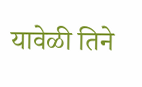यावेळी तिने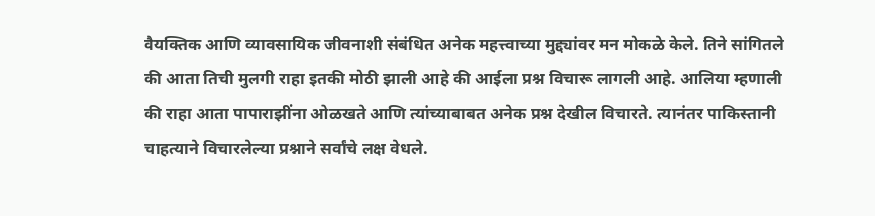वैयक्तिक आणि व्यावसायिक जीवनाशी संबंधित अनेक महत्त्वाच्या मुद्द्यांवर मन मोकळे केले. तिने सांगितले की आता तिची मुलगी राहा इतकी मोठी झाली आहे की आईला प्रश्न विचारू लागली आहे. आलिया म्हणाली की राहा आता पापाराझींना ओळखते आणि त्यांच्याबाबत अनेक प्रश्न देखील विचारते. त्यानंतर पाकिस्तानी चाहत्याने विचारलेल्या प्रश्नाने सर्वांचे लक्ष वेधले.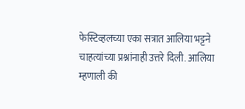फेस्टिव्हलच्या एका सत्रात आलिया भट्टने चाहत्यांच्या प्रश्नांनाही उत्तरे दिली. आलिया म्हणाली की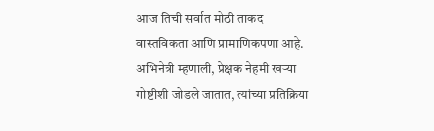आज तिची सर्वात मोठी ताकद वास्तविकता आणि प्रामाणिकपणा आहे. अभिनेत्री म्हणाली, प्रेक्षक नेहमी खऱ्या गोष्टीशी जोडले जातात, त्यांच्या प्रतिक्रिया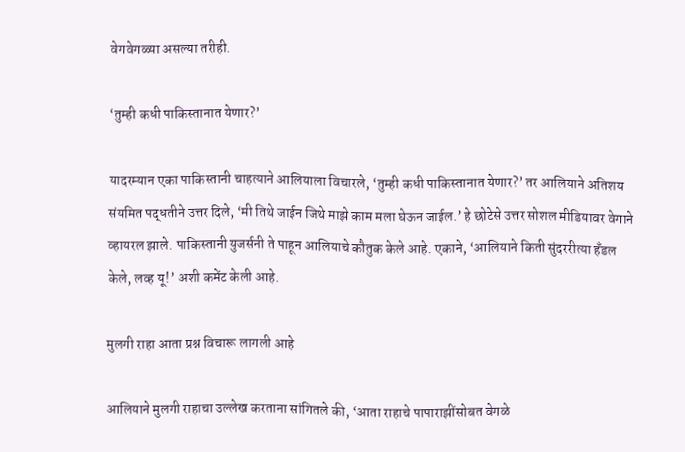वेगवेगळ्या असल्या तरीही.

‘तुम्ही कधी पाकिस्तानात येणार?’

यादरम्यान एका पाकिस्तानी चाहत्याने आलियाला विचारले, ‘तुम्ही कधी पाकिस्तानात येणार?’ तर आलियाने अतिशय संयमित पद्धतीने उत्तर दिले, ‘मी तिथे जाईन जिथे माझे काम मला घेऊन जाईल.’ हे छोटेसे उत्तर सोशल मीडियावर वेगाने व्हायरल झाले. पाकिस्तानी युजर्सनी ते पाहून आलियाचे कौतुक केले आहे. एकाने, ‘आलियाने किती सुंदररीत्या हँडल केले, लव्ह यू!’ अशी कमेंट केली आहे.

मुलगी राहा आता प्रश्न विचारू लागली आहे

आलियाने मुलगी राहाचा उल्लेख करताना सांगितले की, ‘आता राहाचे पापाराझींसोबत वेगळे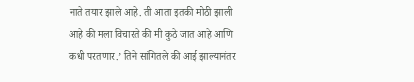नाते तयार झाले आहे. ती आता इतकी मोठी झाली आहे की मला विचारते की मी कुठे जात आहे आणि कधी परतणार.’ तिने सांगितले की आई झाल्यानंतर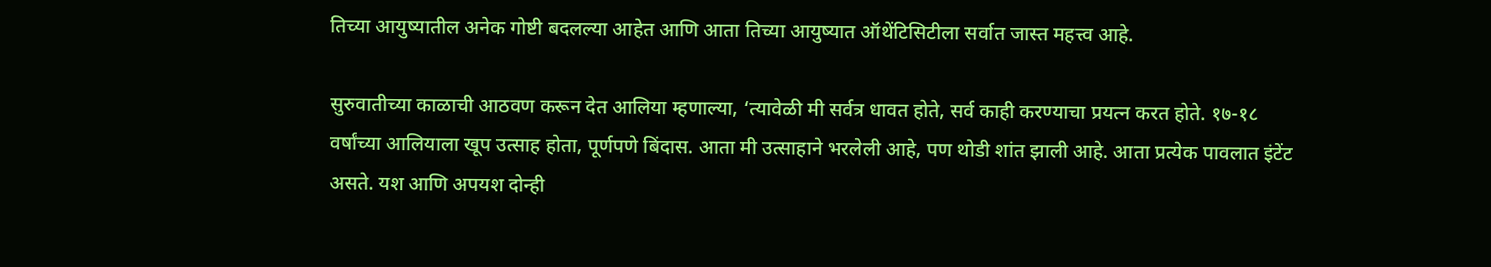तिच्या आयुष्यातील अनेक गोष्टी बदलल्या आहेत आणि आता तिच्या आयुष्यात ऑथेंटिसिटीला सर्वात जास्त महत्त्व आहे.

सुरुवातीच्या काळाची आठवण करून देत आलिया म्हणाल्या, ‘त्यावेळी मी सर्वत्र धावत होते, सर्व काही करण्याचा प्रयत्न करत होते. १७-१८ वर्षांच्या आलियाला खूप उत्साह होता, पूर्णपणे बिंदास. आता मी उत्साहाने भरलेली आहे, पण थोडी शांत झाली आहे. आता प्रत्येक पावलात इंटेंट असते. यश आणि अपयश दोन्ही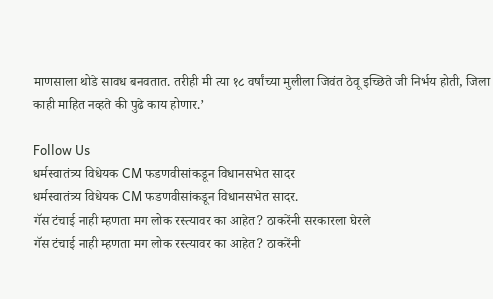माणसाला थोडे सावध बनवतात. तरीही मी त्या १८ वर्षांच्या मुलीला जिवंत ठेवू इच्छिते जी निर्भय होती, जिला काही माहित नव्हते की पुढे काय होणार.’

Follow Us
धर्मस्वातंत्र्य विधेयक CM फडणवीसांकडून विधानसभेत सादर
धर्मस्वातंत्र्य विधेयक CM फडणवीसांकडून विधानसभेत सादर.
गॅस टंचाई नाही म्हणता मग लोक रस्त्यावर का आहेत? ठाकरेंनी सरकारला घेरले
गॅस टंचाई नाही म्हणता मग लोक रस्त्यावर का आहेत? ठाकरेंनी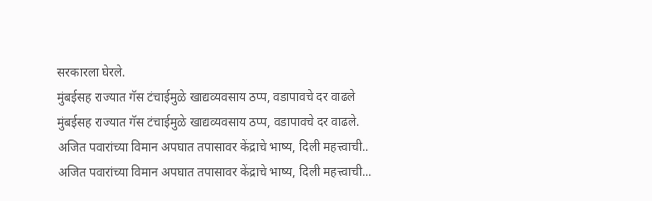सरकारला घेरले.
मुंबईसह राज्यात गॅस टंचाईमुळे खाद्यव्यवसाय ठप्प, वडापावचे दर वाढले
मुंबईसह राज्यात गॅस टंचाईमुळे खाद्यव्यवसाय ठप्प, वडापावचे दर वाढले.
अजित पवारांच्या विमान अपघात तपासावर केंद्राचे भाष्य, दिली महत्त्वाची..
अजित पवारांच्या विमान अपघात तपासावर केंद्राचे भाष्य, दिली महत्त्वाची...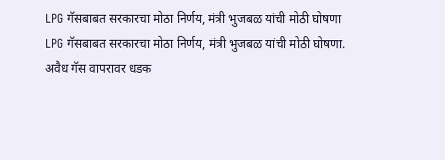LPG गॅसबाबत सरकारचा मोठा निर्णय, मंत्री भुजबळ यांची मोठी घोषणा
LPG गॅसबाबत सरकारचा मोठा निर्णय, मंत्री भुजबळ यांची मोठी घोषणा.
अवैध गॅस वापरावर धडक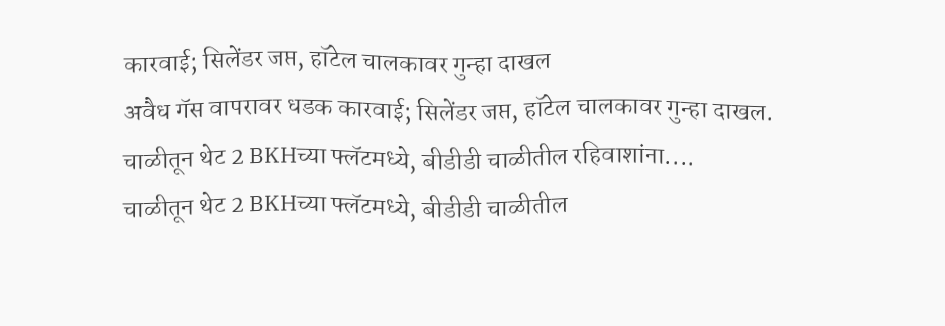कारवाई; सिलेंडर जप्त, हॉटेल चालकावर गुन्हा दाखल
अवैध गॅस वापरावर धडक कारवाई; सिलेंडर जप्त, हॉटेल चालकावर गुन्हा दाखल.
चाळीतून थेट 2 BKHच्या फ्लॅटमध्ये, बीडीडी चाळीतील रहिवाशांना....
चाळीतून थेट 2 BKHच्या फ्लॅटमध्ये, बीडीडी चाळीतील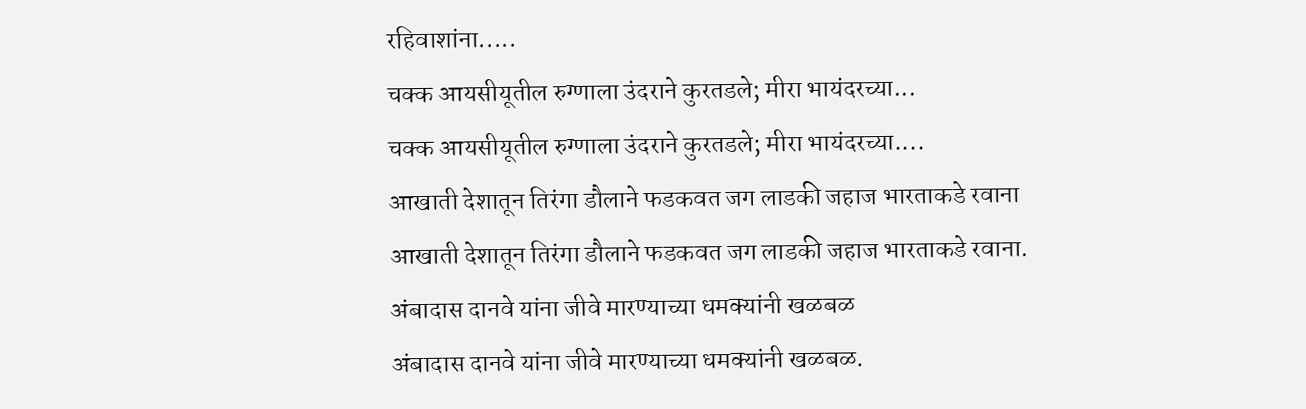रहिवाशांना.....
चक्क आयसीयूतील रुग्णाला उंदराने कुरतडले; मीरा भायंदरच्या...
चक्क आयसीयूतील रुग्णाला उंदराने कुरतडले; मीरा भायंदरच्या....
आखाती देशातून तिरंगा डौलाने फडकवत जग लाडकी जहाज भारताकडे रवाना
आखाती देशातून तिरंगा डौलाने फडकवत जग लाडकी जहाज भारताकडे रवाना.
अंबादास दानवे यांना जीवे मारण्याच्या धमक्यांनी खळबळ
अंबादास दानवे यांना जीवे मारण्याच्या धमक्यांनी खळबळ.